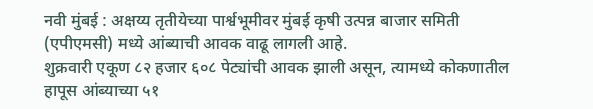नवी मुंबई : अक्षय्य तृतीयेच्या पार्श्वभूमीवर मुंबई कृषी उत्पन्न बाजार समिती (एपीएमसी) मध्ये आंब्याची आवक वाढू लागली आहे.
शुक्रवारी एकूण ८२ हजार ६०८ पेट्यांची आवक झाली असून, त्यामध्ये कोकणातील हापूस आंब्याच्या ५१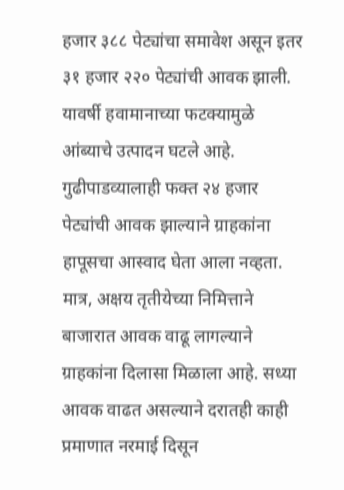हजार ३८८ पेट्यांचा समावेश असून इतर ३१ हजार २२० पेट्यांची आवक झाली.
यावर्षी हवामानाच्या फटक्यामुळे आंब्याचे उत्पादन घटले आहे. गुढीपाडव्यालाही फक्त २४ हजार पेट्यांची आवक झाल्याने ग्राहकांना हापूसचा आस्वाद घेता आला नव्हता.
मात्र, अक्षय तृतीयेच्या निमित्ताने बाजारात आवक वाढू लागल्याने ग्राहकांना दिलासा मिळाला आहे. सध्या आवक वाढत असल्याने दरातही काही प्रमाणात नरमाई दिसून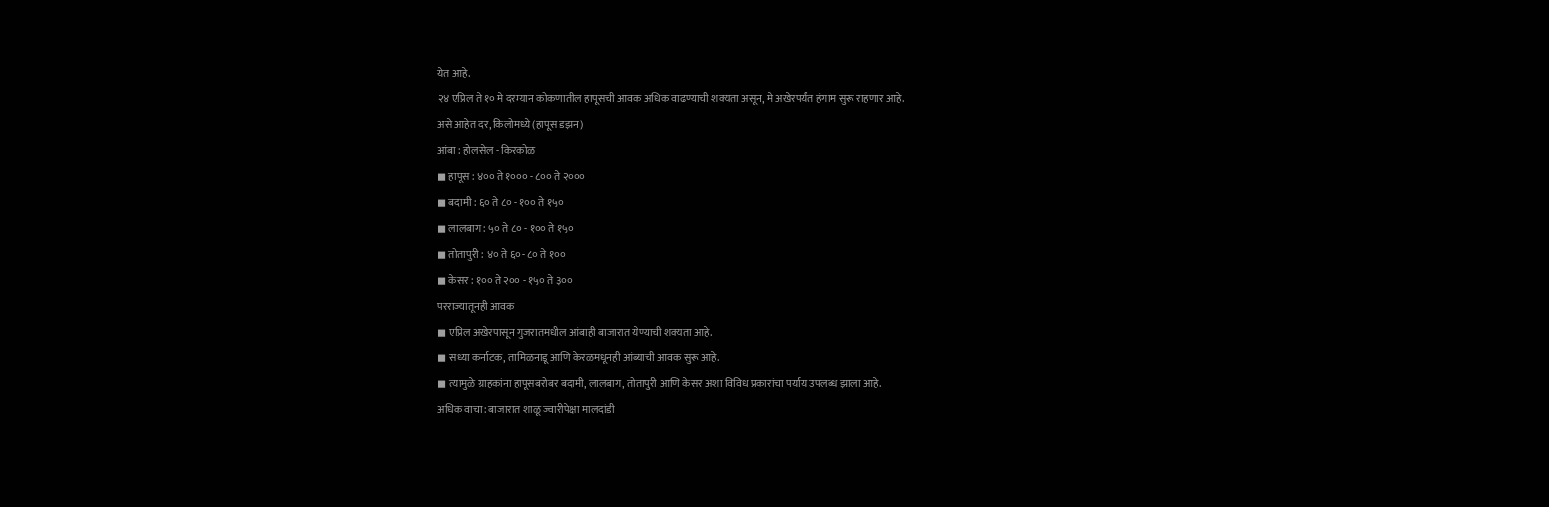येत आहे.
२४ एप्रिल ते १० मे दरम्यान कोकणातील हापूसची आवक अधिक वाढण्याची शक्यता असून, मे अखेरपर्यंत हंगाम सुरू राहणार आहे.
असे आहेत दर, किलोमध्ये (हापूस डझन)
आंबा : होलसेल - किरकोळ
◼ हापूस : ४०० ते १००० - ८०० ते २०००
◼ बदामी : ६० ते ८० - १०० ते १५०
◼ लालबाग : ५० ते ८० - १०० ते १५०
◼ तोतापुरी : ४० ते ६०- ८० ते १००
◼ केसर : १०० ते २०० - १५० ते ३००
परराज्यातूनही आवक
◼ एप्रिल अखेरपासून गुजरातमधील आंबाही बाजारात येण्याची शक्यता आहे.
◼ सध्या कर्नाटक, तामिळनाडू आणि केरळमधूनही आंब्याची आवक सुरू आहे.
◼ त्यामुळे ग्राहकांना हापूसबरोबर बदामी, लालबाग, तोतापुरी आणि केसर अशा विविध प्रकारांचा पर्याय उपलब्ध झाला आहे.
अधिक वाचा: बाजारात शाळू ज्वारीपेक्षा मालदांडी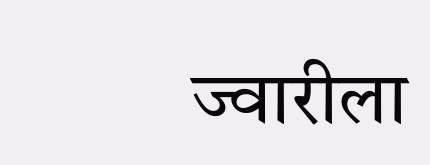ज्वारीला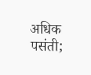अधिक पसंती;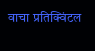वाचा प्रतिक्विंटल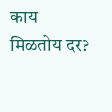काय मिळतोय दर?